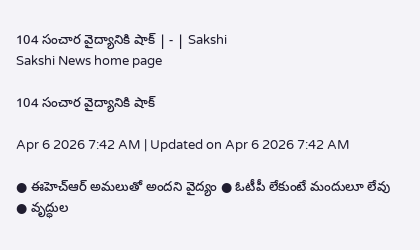104 సంచార వైద్యానికి షాక్‌ | - | Sakshi
Sakshi News home page

104 సంచార వైద్యానికి షాక్‌

Apr 6 2026 7:42 AM | Updated on Apr 6 2026 7:42 AM

● ఈహెచ్‌ఆర్‌ అమలుతో అందని వైద్యం ● ఓటీపీ లేకుంటే మందులూ లేవు ● వృద్ధుల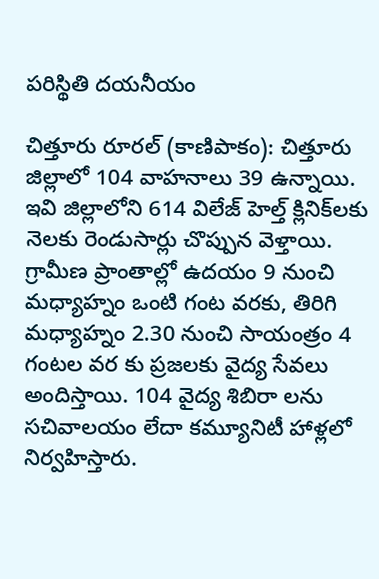పరిస్థితి దయనీయం

చిత్తూరు రూరల్‌ (కాణిపాకం): చిత్తూరు జిల్లాలో 104 వాహనాలు 39 ఉన్నాయి. ఇవి జిల్లాలోని 614 విలేజ్‌ హెల్త్‌ క్లినిక్‌లకు నెలకు రెండుసార్లు చొప్పున వెళ్తాయి. గ్రామీణ ప్రాంతాల్లో ఉదయం 9 నుంచి మధ్యాహ్నం ఒంటి గంట వరకు, తిరిగి మధ్యాహ్నం 2.30 నుంచి సాయంత్రం 4 గంటల వర కు ప్రజలకు వైద్య సేవలు అందిస్తాయి. 104 వైద్య శిబిరా లను సచివాలయం లేదా కమ్యూనిటీ హాళ్లలో నిర్వహిస్తారు.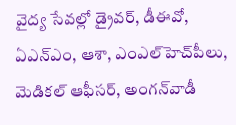వైద్య సేవల్లో డ్రైవర్‌, డీఈవో, ఏఎన్‌ఎం, ఆశా, ఎంఎల్‌హెచ్‌పీలు, మెడికల్‌ ఆఫీసర్‌, అంగన్‌వాడీ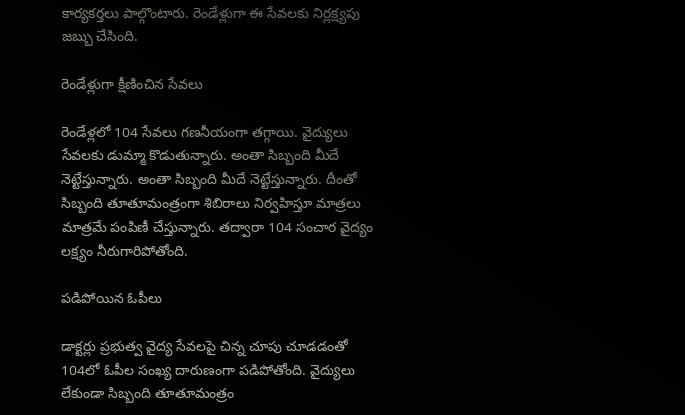కార్యకర్తలు పాల్గొంటారు. రెండేళ్లుగా ఈ సేవలకు నిర్లక్ష్యపు జబ్బు చేసింది.

రెండేళ్లుగా క్షీణించిన సేవలు

రెండేళ్లలో 104 సేవలు గణనీయంగా తగ్గాయి. వైద్యులు సేవలకు డుమ్మా కొడుతున్నారు. అంతా సిబ్బంది మీదే నెట్టేస్తున్నారు. అంతా సిబ్బంది మీదే నెట్టేస్తున్నారు. దీంతో సిబ్బంది తూతూమంత్రంగా శిబిరాలు నిర్వహిస్తూ మాత్రలు మాత్రమే పంపిణీ చేస్తున్నారు. తద్వారా 104 సంచార వైద్యం లక్ష్యం నీరుగారిపోతోంది.

పడిపోయిన ఓపీలు

డాక్టర్లు ప్రభుత్వ వైద్య సేవలపై చిన్న చూపు చూడడంతో 104లో ఓపీల సంఖ్య దారుణంగా పడిపోతోంది. వైద్యులు లేకుండా సిబ్బంది తూతూమంత్రం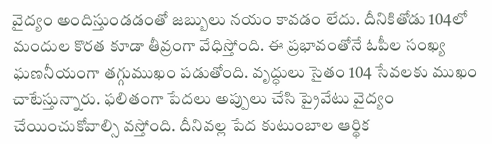వైద్యం అందిస్తుండడంతో జబ్బులు నయం కావడం లేదు. దీనికితోడు 104లో మందుల కొరత కూడా తీవ్రంగా వేధిస్తోంది. ఈ ప్రభావంతోనే ఓపీల సంఖ్య ఘణనీయంగా తగ్గుముఖం పడుతోంది. వృద్ధులు సైతం 104 సేవలకు ముఖం చాటేస్తున్నారు. ఫలితంగా పేదలు అప్పులు చేసి ప్రైవేటు వైద్యం చేయించుకోవాల్సి వస్తోంది. దీనివల్ల పేద కుటుంబాల ఆర్థిక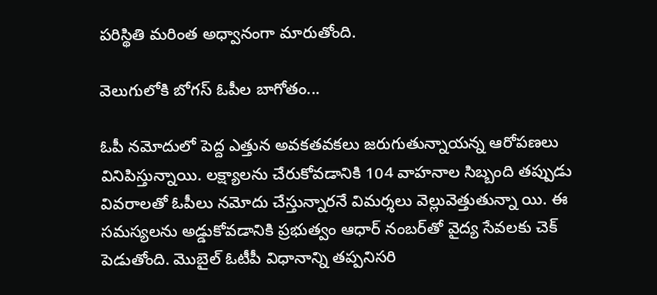పరిస్థితి మరింత అధ్వానంగా మారుతోంది.

వెలుగులోకి బోగస్‌ ఓపీల బాగోతం...

ఓపీ నమోదులో పెద్ద ఎత్తున అవకతవకలు జరుగుతున్నాయన్న ఆరోపణలు వినిపిస్తున్నాయి. లక్ష్యాలను చేరుకోవడానికి 104 వాహనాల సిబ్బంది తప్పుడు వివరాలతో ఓపీలు నమోదు చేస్తున్నారనే విమర్శలు వెల్లువెత్తుతున్నా యి. ఈ సమస్యలను అడ్డుకోవడానికి ప్రభుత్వం ఆధార్‌ నంబర్‌తో వైద్య సేవలకు చెక్‌ పెడుతోంది. మొబైల్‌ ఓటీపీ విధానాన్ని తప్పనిసరి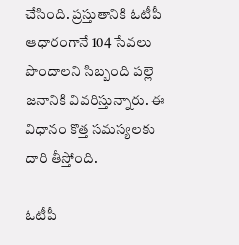చేసింది. ప్రస్తుతానికి ఓటీపీ ఆధారంగానే 104 సేవలు పొందాలని సిబ్బంది పల్లె జనానికి వివరిస్తున్నారు. ఈ విధానం కొత్త సమస్యలకు దారి తీస్తోంది.

ఓటీపీ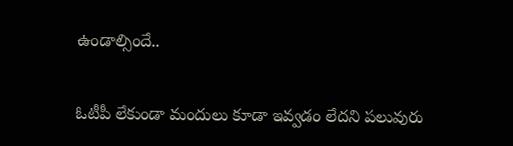ఉండాల్సిందే..

ఓటీపీ లేకుండా మందులు కూడా ఇవ్వడం లేదని పలువురు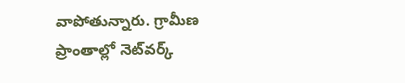వాపోతున్నారు. గ్రామీణ ప్రాంతాల్లో నెట్‌వర్క్‌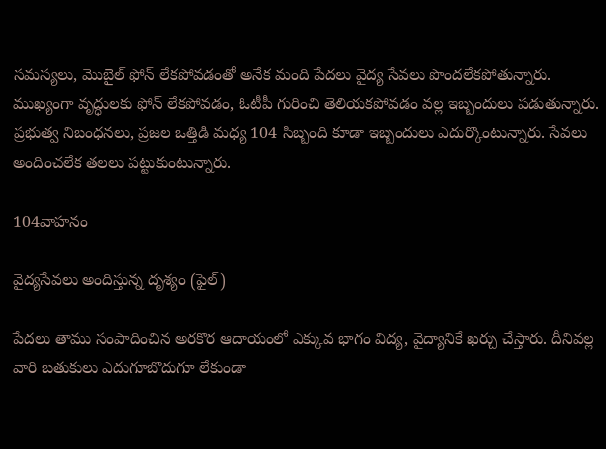సమస్యలు, మొబైల్‌ ఫోన్‌ లేకపోవడంతో అనేక మంది పేదలు వైద్య సేవలు పొందలేకపోతున్నారు. ముఖ్యంగా వృద్ధులకు ఫోన్‌ లేకపోవడం, ఓటీపీ గురించి తెలియకపోవడం వల్ల ఇబ్బందులు పడుతున్నారు. ప్రభుత్వ నిబంధనలు, ప్రజల ఒత్తిడి మధ్య 104 సిబ్బంది కూడా ఇబ్బందులు ఎదుర్కొంటున్నారు. సేవలు అందించలేక తలలు పట్టుకుంటున్నారు.

104వాహనం

వైద్యసేవలు అందిస్తున్న దృశ్యం (ఫైల్‌)

పేదలు తాము సంపాదించిన అరకొర ఆదాయంలో ఎక్కువ భాగం విద్య, వైద్యానికే ఖర్చు చేస్తారు. దీనివల్ల వారి బతుకులు ఎదుగూబొదుగూ లేకుండా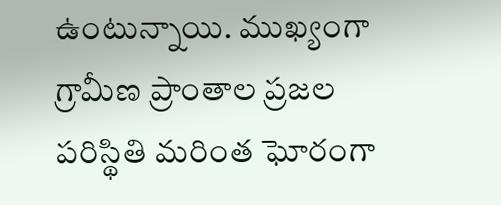ఉంటున్నాయి. ముఖ్యంగా గ్రామీణ ప్రాంతాల ప్రజల పరిస్థితి మరింత ఘోరంగా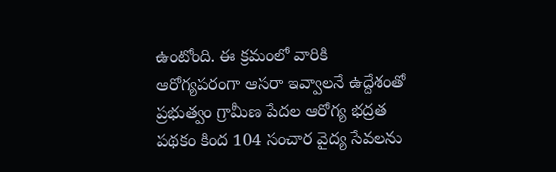ఉంటోంది. ఈ క్రమంలో వారికి ఆరోగ్యపరంగా ఆసరా ఇవ్వాలనే ఉద్దేశంతో ప్రభుత్వం గ్రామీణ పేదల ఆరోగ్య భద్రత పథకం కింద 104 సంచార వైద్య సేవలను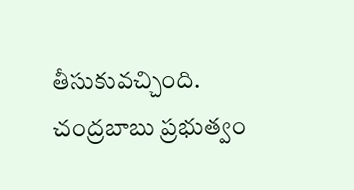తీసుకువచ్చింది. చంద్రబాబు ప్రభుత్వం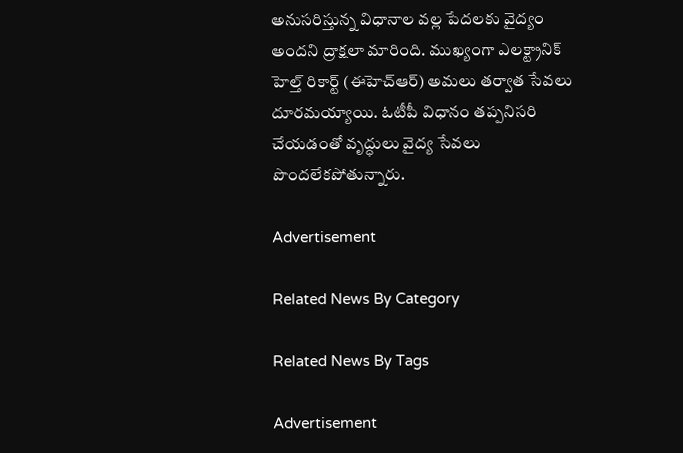అనుసరిస్తున్న విధానాల వల్ల పేదలకు వైద్యం అందని ద్రాక్షలా మారింది. ముఖ్యంగా ఎలక్ట్రానిక్‌ హెల్త్‌ రికార్ట్‌ (ఈహెచ్‌ఆర్‌) అమలు తర్వాత సేవలు దూరమయ్యాయి. ఓటీపీ విధానం తప్పనిసరి చేయడంతో వృద్ధులు వైద్య సేవలు పొందలేకపోతున్నారు.

Advertisement

Related News By Category

Related News By Tags

Advertisement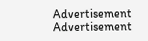Advertisement
Advertisement